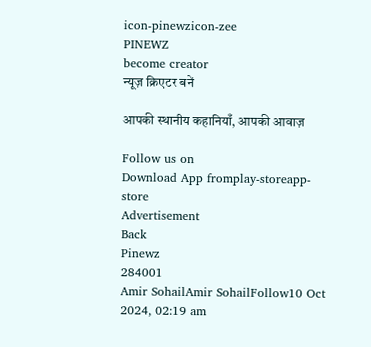icon-pinewzicon-zee
PINEWZ
become creator
न्यूज़ क्रिएटर बनें

आपकी स्थानीय कहानियाँ, आपकी आवाज़

Follow us on
Download App fromplay-storeapp-store
Advertisement
Back
Pinewz
284001
Amir SohailAmir SohailFollow10 Oct 2024, 02:19 am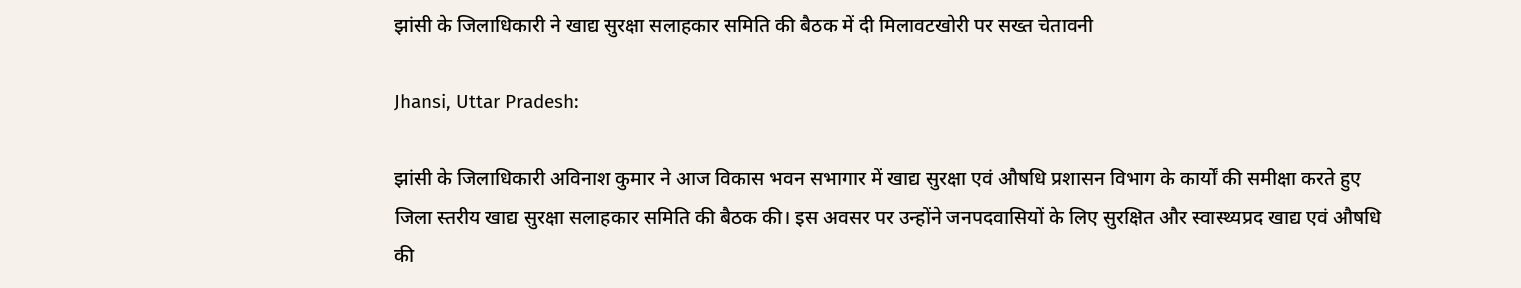झांसी के जिलाधिकारी ने खाद्य सुरक्षा सलाहकार समिति की बैठक में दी मिलावटखोरी पर सख्त चेतावनी

Jhansi, Uttar Pradesh:

झांसी के जिलाधिकारी अविनाश कुमार ने आज विकास भवन सभागार में खाद्य सुरक्षा एवं औषधि प्रशासन विभाग के कार्यों की समीक्षा करते हुए जिला स्तरीय खाद्य सुरक्षा सलाहकार समिति की बैठक की। इस अवसर पर उन्होंने जनपदवासियों के लिए सुरक्षित और स्वास्थ्यप्रद खाद्य एवं औषधि की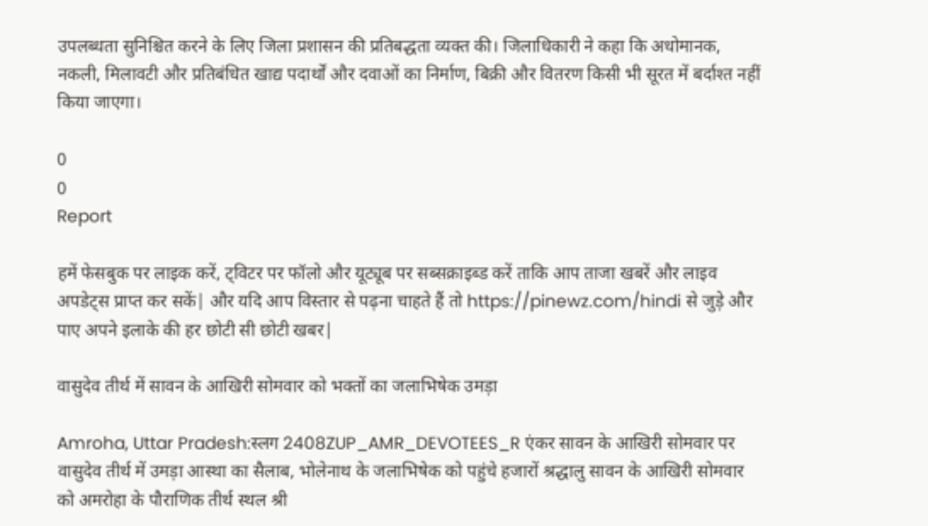उपलब्धता सुनिश्चित करने के लिए जिला प्रशासन की प्रतिबद्धता व्यक्त की। जिलाधिकारी ने कहा कि अधोमानक, नकली, मिलावटी और प्रतिबंधित खाद्य पदार्थों और दवाओं का निर्माण, बिक्री और वितरण किसी भी सूरत में बर्दाश्त नहीं किया जाएगा।

0
0
Report

हमें फेसबुक पर लाइक करें, ट्विटर पर फॉलो और यूट्यूब पर सब्सक्राइब्ड करें ताकि आप ताजा खबरें और लाइव अपडेट्स प्राप्त कर सकें| और यदि आप विस्तार से पढ़ना चाहते हैं तो https://pinewz.com/hindi से जुड़े और पाए अपने इलाके की हर छोटी सी छोटी खबर|

वासुदेव तीर्थ में सावन के आखिरी सोमवार को भक्तों का जलाभिषेक उमड़ा

Amroha, Uttar Pradesh:स्लग 2408ZUP_AMR_DEVOTEES_R एंकर सावन के आखिरी सोमवार पर वासुदेव तीर्थ में उमड़ा आस्था का सैलाब, भोलेनाथ के जलाभिषेक को पहुंचे हजारों श्रद्धालु सावन के आखिरी सोमवार को अमरोहा के पौराणिक तीर्थ स्थल श्री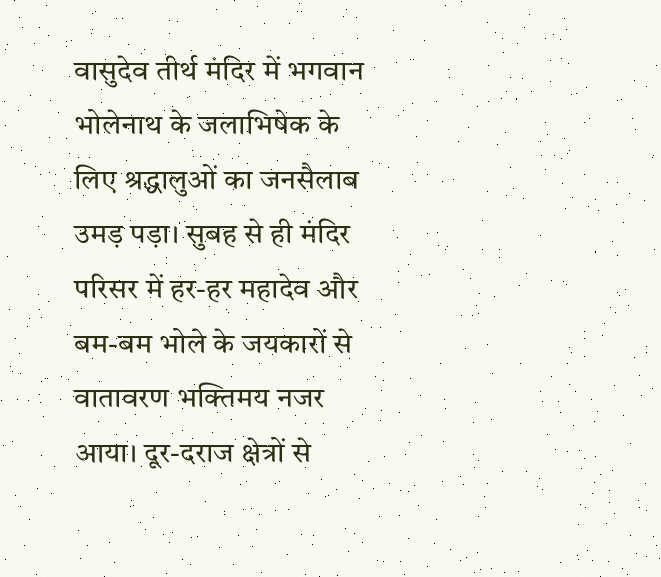वासुदेव तीर्थ मंदिर में भगवान भोलेनाथ के जलाभिषेक के लिए श्रद्धालुओं का जनसैलाब उमड़ पड़ा। सुबह से ही मंदिर परिसर में हर-हर महादेव और बम-बम भोले के जयकारों से वातावरण भक्तिमय नजर आया। दूर-दराज क्षेत्रों से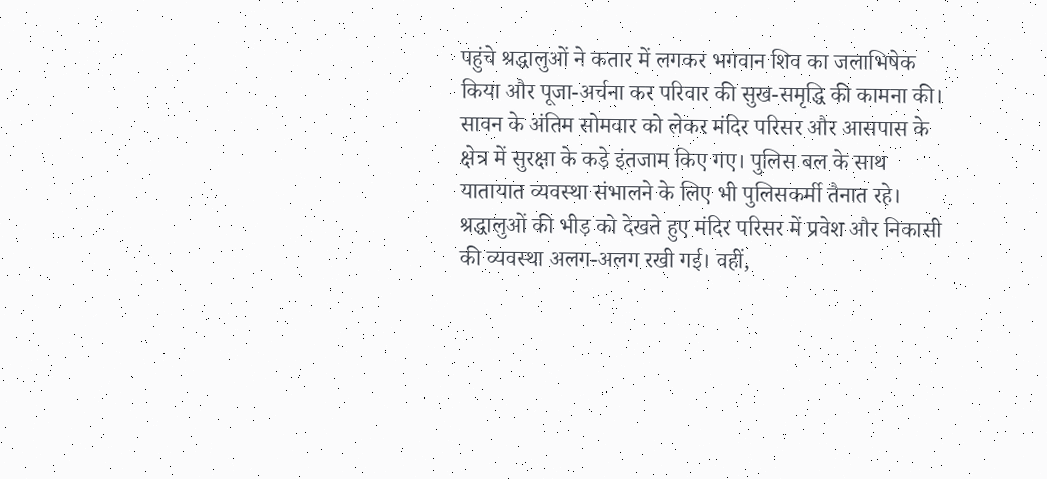पहुंचे श्रद्धालुओं ने कतार में लगकर भगवान शिव का जलाभिषेक किया और पूजा-अर्चना कर परिवार की सुख-समृद्धि की कामना की। सावन के अंतिम सोमवार को लेकर मंदिर परिसर और आसपास के क्षेत्र में सुरक्षा के कड़े इंतजाम किए गए। पुलिस बल के साथ यातायात व्यवस्था संभालने के लिए भी पुलिसकर्मी तैनात रहे। श्रद्धालुओं की भीड़ को देखते हुए मंदिर परिसर में प्रवेश और निकासी की व्यवस्था अलग-अलग रखी गई। वहीं,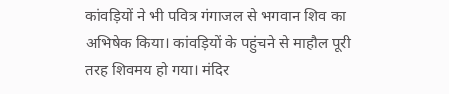कांवड़ियों ने भी पवित्र गंगाजल से भगवान शिव का अभिषेक किया। कांवड़ियों के पहुंचने से माहौल पूरी तरह शिवमय हो गया। मंदिर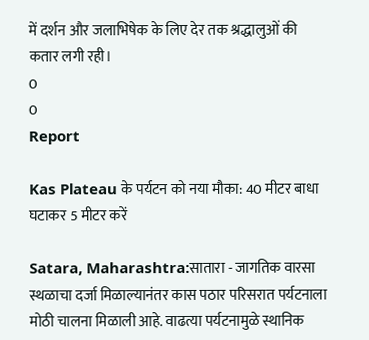में दर्शन और जलाभिषेक के लिए देर तक श्रद्धालुओं की कतार लगी रही।
0
0
Report

Kas Plateau के पर्यटन को नया मौका: 40 मीटर बाधा घटाकर 5 मीटर करें

Satara, Maharashtra:सातारा - जागतिक वारसा स्थळाचा दर्जा मिळाल्यानंतर कास पठार परिसरात पर्यटनाला मोठी चालना मिळाली आहे. वाढत्या पर्यटनामुळे स्थानिक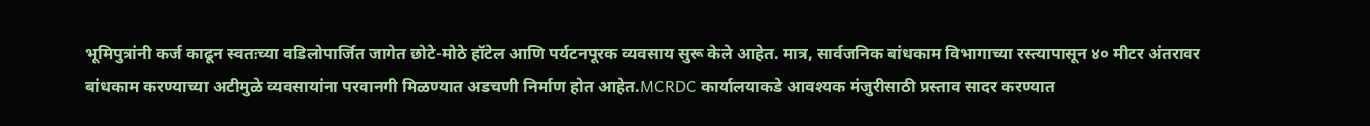भूमिपुत्रांनी कर्ज काढून स्वतःच्या वडिलोपार्जित जागेत छोटे-मोठे हॉटेल आणि पर्यटनपूरक व्यवसाय सुरू केले आहेत. मात्र, सार्वजनिक बांधकाम विभागाच्या रस्त्यापासून ४० मीटर अंतरावर बांधकाम करण्याच्या अटीमुळे व्यवसायांना परवानगी मिळण्यात अडचणी निर्माण होत आहेत.MCRDC कार्यालयाकडे आवश्यक मंजुरीसाठी प्रस्ताव सादर करण्यात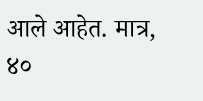आले आहेत. मात्र, ४०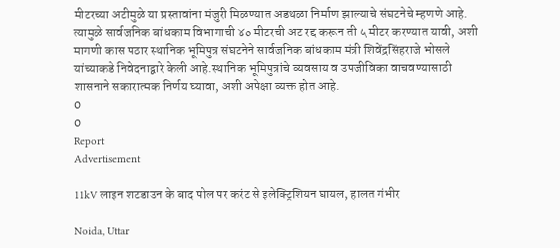मीटरच्या अटीमुळे या प्रस्तावांना मंजुरी मिळण्यात अडथळा निर्माण झाल्याचे संघटनेचे म्हणणे आहे. त्यामुळे सार्वजनिक बांधकाम विभागाची ४० मीटरची अट रद्द करून ती ५ मीटर करण्यात यावी, अशी मागणी कास पठार स्थानिक भूमिपुत्र संघटनेने सार्वजनिक बांधकाम मंत्री शिवेंद्रसिंहराजे भोसले यांच्याकडे निवेदनाद्वारे केली आहे.स्थानिक भूमिपुत्रांचे व्यवसाय व उपजीविका वाचवण्यासाठी शासनाने सकारात्मक निर्णय घ्यावा, अशी अपेक्षा व्यक्त होत आहे.
0
0
Report
Advertisement

11kV लाइन शटडाउन के बाद पोल पर करंट से इलेक्ट्रिशियन घायल, हालत गंभीर

Noida, Uttar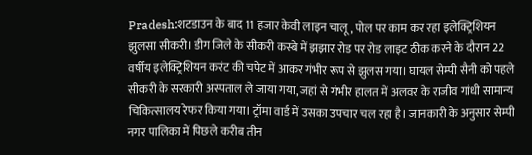Pradesh:शटडाउन के बाद 11 हजार केवी लाइन चालू, पोल पर काम कर रहा इलेक्ट्रिशियन झुलसा सीकरी। डीग जिले के सीकरी कस्बे में झझार रोड पर रोड लाइट ठीक करने के दौरान 22 वर्षीय इलेक्ट्रिशियन करंट की चपेट में आकर गंभीर रूप से झुलस गया। घायल सेम्पी सैनी को पहले सीकरी के सरकारी अस्पताल ले जाया गया, जहां से गंभीर हालत में अलवर के राजीव गांधी सामान्य चिकित्सालय रेफर किया गया। ट्रॉमा वार्ड में उसका उपचार चल रहा है। जानकारी के अनुसार सेम्पी नगर पालिका में पिछले करीब तीन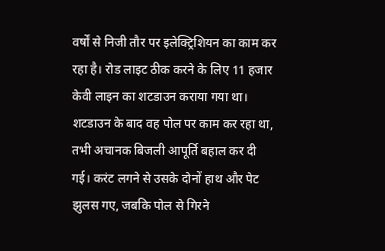वर्षों से निजी तौर पर इलेक्ट्रिशियन का काम कर रहा है। रोड लाइट ठीक करने के लिए 11 हजार केवी लाइन का शटडाउन कराया गया था। शटडाउन के बाद वह पोल पर काम कर रहा था, तभी अचानक बिजली आपूर्ति बहाल कर दी गई। करंट लगने से उसके दोनों हाथ और पेट झुलस गए, जबकि पोल से गिरने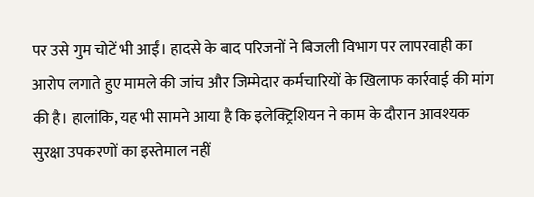पर उसे गुम चोटें भी आईं। हादसे के बाद परिजनों ने बिजली विभाग पर लापरवाही का आरोप लगाते हुए मामले की जांच और जिम्मेदार कर्मचारियों के खिलाफ कार्रवाई की मांग की है। हालांकि, यह भी सामने आया है कि इलेक्ट्रिशियन ने काम के दौरान आवश्यक सुरक्षा उपकरणों का इस्तेमाल नहीं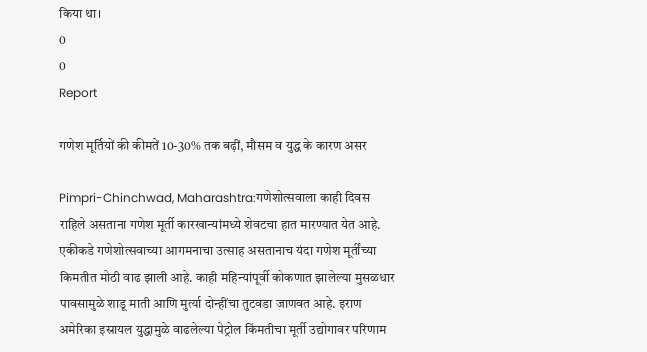किया था।
0
0
Report

गणेश मूर्तियों की कीमतें 10-30% तक बढ़ीं, मौसम व युद्ध के कारण असर

Pimpri-Chinchwad, Maharashtra:गणेशोत्सवाला काही दिवस राहिले असताना गणेश मूर्ती कारखान्यांमध्ये शेवटचा हात मारण्यात येत आहे. एकीकडे गणेशोत्सवाच्या आगमनाचा उत्साह असतानाच यंदा गणेश मूर्तींच्या किमतीत मोठी वाढ झाली आहे. काही महिन्यांपूर्वी कोकणात झालेल्या मुसळधार पावसामुळे शाडू माती आणि मुर्त्या दोन्हींचा तुटवडा जाणवत आहे. इराण अमेरिका इस्रायल युद्धामुळे वाढलेल्या पेट्रोल किंमतीचा मूर्ती उद्योगावर परिणाम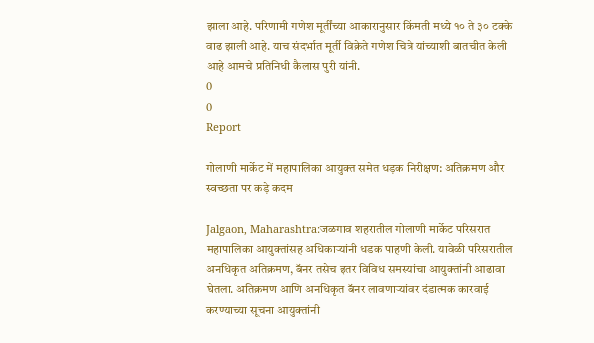झाला आहे. परिणामी गणेश मूर्तींच्या आकारानुसार किंमती मध्ये १० ते ३० टक्के वाढ झाली आहे. याच संदर्भात मूर्ती विक्रेते गणेश चित्रे यांच्याशी बातचीत केली आहे आमचे प्रतिनिधी कैलास पुरी यांनी.
0
0
Report

गोलाणी मार्केट में महापालिका आयुक्त समेत धड़क निरीक्षण: अतिक्रमण और स्वच्छता पर कड़े कदम

Jalgaon, Maharashtra:जळगाव शहरातील गोलाणी मार्केट परिसरात महापालिका आयुक्तांसह अधिकाऱ्यांनी धडक पाहणी केली. यावेळी परिसरातील अनधिकृत अतिक्रमण, बॅनर तसेच इतर विविध समस्यांचा आयुक्तांनी आढावा घेतला. अतिक्रमण आणि अनधिकृत बॅनर लावणाऱ्यांवर दंडात्मक कारवाई करण्याच्या सूचना आयुक्तांनी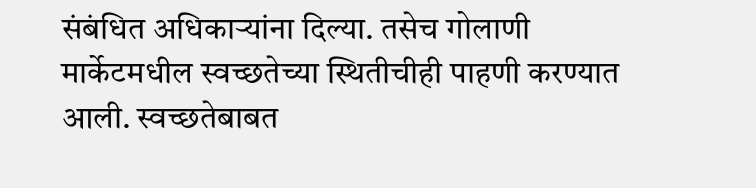संबंधित अधिकाऱ्यांना दिल्या. तसेच गोलाणी मार्केटमधील स्वच्छतेच्या स्थितीचीही पाहणी करण्यात आली. स्वच्छतेबाबत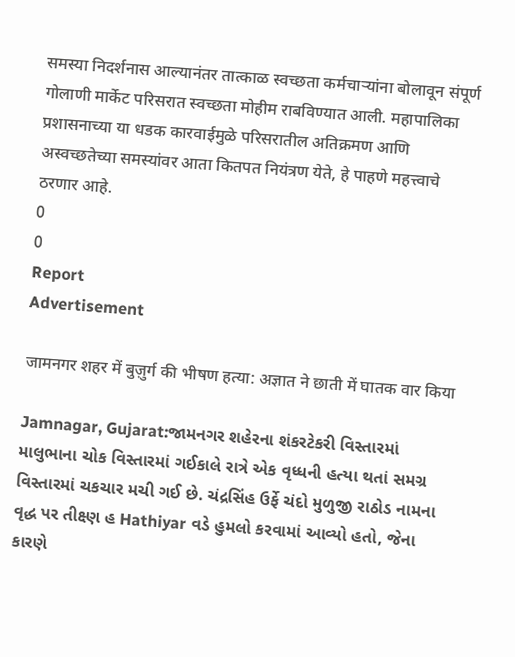समस्या निदर्शनास आल्यानंतर तात्काळ स्वच्छता कर्मचाऱ्यांना बोलावून संपूर्ण गोलाणी मार्केट परिसरात स्वच्छता मोहीम राबविण्यात आली. महापालिका प्रशासनाच्या या धडक कारवाईमुळे परिसरातील अतिक्रमण आणि अस्वच्छतेच्या समस्यांवर आता कितपत नियंत्रण येते, हे पाहणे महत्त्वाचे ठरणार आहे.
0
0
Report
Advertisement

जामनगर शहर में बुज़ुर्ग की भीषण हत्या: अज्ञात ने छाती में घातक वार किया

Jamnagar, Gujarat:જામનગર શહેરના શંકરટેકરી વિસ્તારમાં માલુભાના ચોક વિસ્તારમાં ગઈકાલે રાત્રે એક વૃધ્ધની હત્યા થતાં સમગ્ર વિસ્તારમાં ચકચાર મચી ગઈ છે. ચંદ્રસિંહ ઉર્ફે ચંદો મુળુજી રાઠોડ નામના વૃદ્ધ પર તીક્ષ્ણ હ Hathiyar વડે હુમલો કરવામાં આવ્યો હતો, જેના કારણે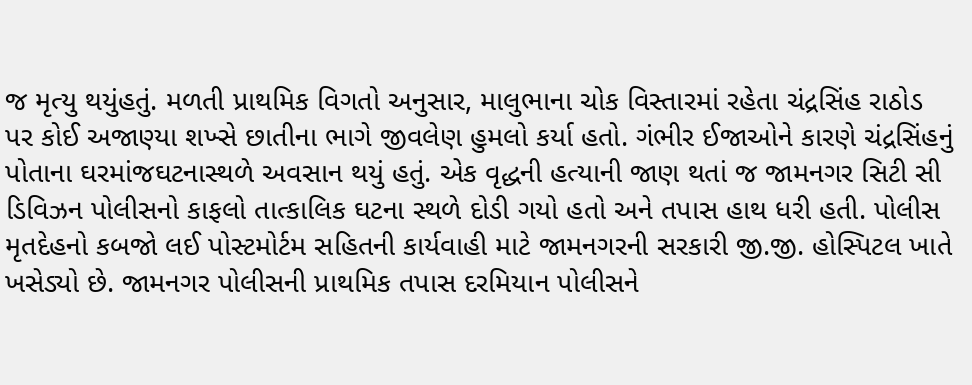જ મૃત્યુ થયુંહતું. મળતી પ્રાથમિક વિગતો અનુસાર, માલુભાના ચોક વિસ્તારમાં રહેતા ચંદ્રસિંહ રાઠોડ પર કોઈ અજાણ્યા શખ્સે છાતીના ભાગે જીવલેણ હુમલો કર્યા હતો. ગંભીર ઈજાઓને કારણે ચંદ્રસિંહનું પોતાના ઘરમાંજઘટનાસ્થળે અવસાન થયું હતું. એક વૃદ્ધની હત્યાની જાણ થતાં જ જામનગર સિટી સી ડિવિઝન પોલીસનો કાફલો તાત્કાલિક ઘટના સ્થળે દોડી ગયો હતો અને તપાસ હાથ ધરી હતી. પોલીસ મૃતદેહનો કબજો લઈ પોસ્ટમોર્ટમ સહિતની કાર્યવાહી માટે જામનગરની સરકારી જી.જી. હોસ્પિટલ ખાતે ખસેડ્યો છે. જામનગર પોલીસની પ્રાથમિક તપાસ દરમિયાન પોલીસને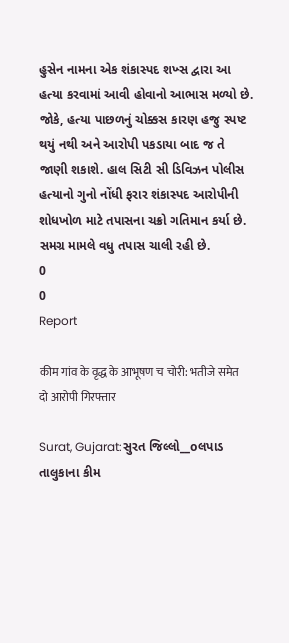હુસેન નામના એક શંકાસ્પદ શખ્સ દ્વારા આ હત્યા કરવામાં આવી હોવાનો આભાસ મળ્યો છે. જોકે, હત્યા પાછળનું ચોક્કસ કારણ હજુ સ્પષ્ટ થયું નથી અને આરોપી પકડાયા બાદ જ તે જાણી શકાશે. હાલ સિટી સી ડિવિઝન પોલીસ હત્યાનો ગુનો નોંધી ફરાર શંકાસ્પદ આરોપીની શોધખોળ માટે તપાસના ચક્રો ગતિમાન કર્યા છે. સમગ્ર મામલે વધુ તપાસ ચાલી રહી છે.
0
0
Report

कीम गांव के वृद्ध के आभूषण च चोरी: भतीजे समेत दो आरोपी गिरफ्तार

Surat, Gujarat:સુરત જિલ્લો__oલપાડ તાલુકાના કીમ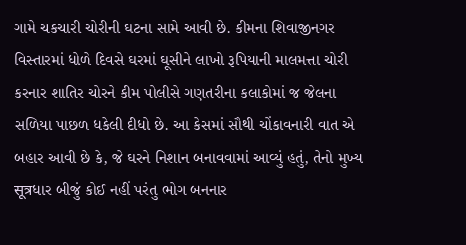ગામે ચકચારી ચોરીની ઘટના સામે આવી છે. કીમના શિવાજીનગર વિસ્તારમાં ધોળે દિવસે ઘરમાં ઘૂસીને લાખો રૂપિયાની માલમત્તા ચોરી કરનાર શાતિર ચોરને કીમ પોલીસે ગણતરીના કલાકોમાં જ જેલના સળિયા પાછળ ધકેલી દીધો છે. આ કેસમાં સૌથી ચોંકાવનારી વાત એ બહાર આવી છે કે, જે ઘરને નિશાન બનાવવામાં આવ્યું હતું, તેનો મુખ્ય सूत्रધાર બીજું કોઈ નહીં પરંતુ ભોગ બનનાર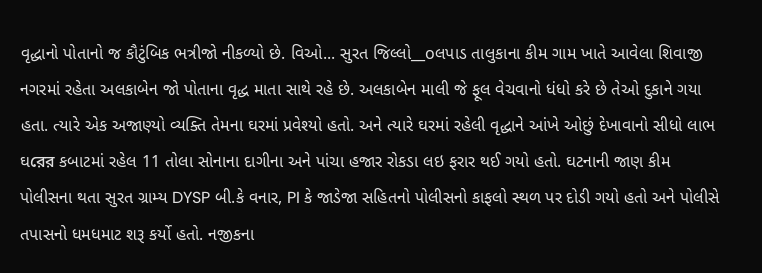વૃદ્ધાનો પોતાનો જ કૌટુંબિક ભત્રીજો નીકળ્યો છે. વિઓ... સુરત જિલ્લો__oલપાડ તાલુકાના કીમ ગામ ખાતે આવેલા શિવાજી નગરમાં રહેતા અલકાબેન જો પોતાના વૃદ્ધ માતા સાથે રહે છે. અલકાબેન માલી જે ફૂલ વેચવાનો ધંધો કરે છે તેઓ દુકાને ગયા હતા. ત્યારે એક અજાણ્યો વ્યક્તિ તેમના ઘરમાં પ્રવેશ્યો હતો. અને ત્યારે ઘરમાં રહેલી વૃદ્ધાને આંખે ઓછું દેખાવાનો સીધો લાભ ઘরের કબાટમાં રહેલ 11 તોલા સોનાના દાગીના અને પાંચા હજાર રોકડા લઇ ફરાર થઈ ગયો હતો. ઘટનાની જાણ કીમ પોલીસના થતા સુરત ગ્રામ્ય DYSP બી.કે વનાર, PI કે જાડેજા સહિતનો પોલીસનો કાફલો સ્થળ પર દોડી ગયો હતો અને પોલીસે તપાસનો ધમધમાટ શરૂ કર્યો હતો. નજીકના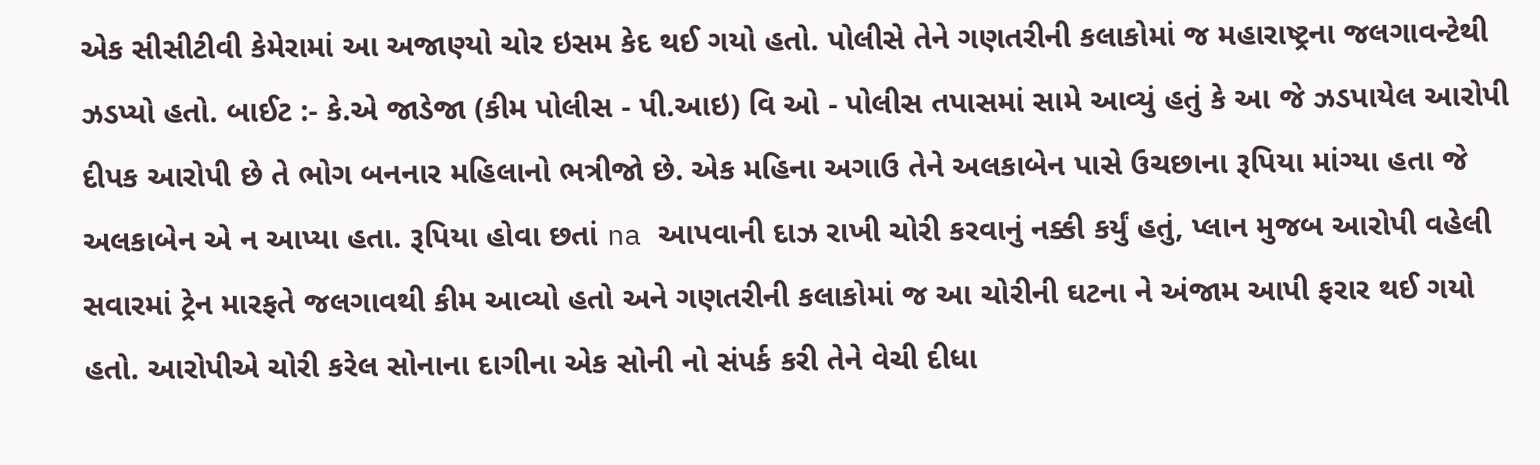એક સીસીટીવી કેમેરામાં આ અજાણ્યો ચોર ઇસમ કેદ થઈ ગયો હતો. પોલીસે તેને ગણતરીની કલાકોમાં જ મહારાષ્ટ્રના જલગાવન્ટેથી ઝડપ્યો હતો. બાઈટ :- કે.એ જાડેજા (કીમ પોલીસ - પી.આઇ) વિ ઓ - પોલીસ તપાસમાં સામે આવ્યું હતું કે આ જે ઝડપાયેલ આરોપી દીપક આરોપી છે તે ભોગ બનનાર મહિલાનો ભત્રીજો છે. એક મહિના અગાઉ તેને અલકાબેન પાસે ઉચછાના રૂપિયા માંગ્યા હતા જે અલકાબેન એ ન આપ્યા હતા. રૂપિયા હોવા છતાં na આપવાની દાઝ રાખી ચોરી કરવાનું નક્કી કર્યું હતું, પ્લાન મુજબ આરોપી વહેલી સવારમાં ટ્રેન મારફતે જલગાવથી કીમ આવ્યો હતો અને ગણતરીની કલાકોમાં જ આ ચોરીની ઘટના ને અંજામ આપી ફરાર થઈ ગયો હતો. આરોપીએ ચોરી કરેલ સોનાના દાગીના એક સોની નો સંપર્ક કરી તેને વેચી દીધા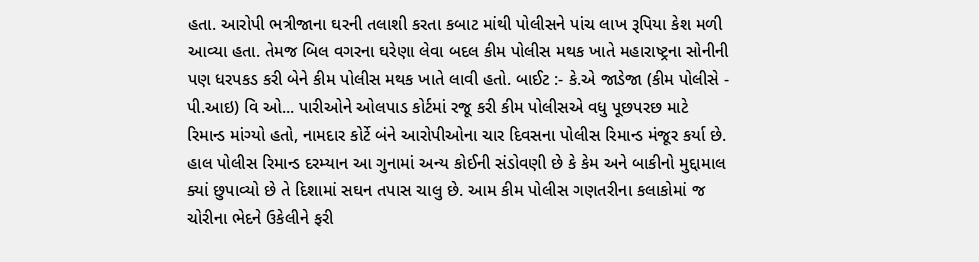હતા. આરોપી ભત્રીજાના ઘરની તલાશી કરતા કબાટ માંથી પોલીસને પાંચ લાખ રૂપિયા કેશ મળી આવ્યા હતા. તેમજ બિલ વગરના ઘરેણા લેવા બદલ કીમ પોલીસ મથક ખાતે મહારાષ્ટ્રના સોનીની પણ ધરપકડ કરી બેને કીમ પોલીસ મથક ખાતે લાવી હતો. બાઈટ :- કે.એ જાડેજા (કીમ પોલીસે - પી.આઇ) વિ ઓ... પારીઓને ઓલપાડ કોર્ટમાં રજૂ કરી કીમ પોલીસએ વધુ પૂછપરછ માટે રિમાન્ડ માંગ્યો હતો, નામદાર કોર્ટે બંને આરોપીઓના ચાર દિવસના પોલીસ રિમાન્ડ મંજૂર કર્યા છે. હાલ પોલીસ રિમાન્ડ દરમ્યાન આ ગુનામાં અન્ય કોઈની સંડોવણી છે કે કેમ અને બાકીનો મુદ્દામાલ ક્યાં છુપાવ્યો છે તે દિશામાં સઘન તપાસ ચાલુ છે. આમ કીમ પોલીસ ગણતરીના કલાકોમાં જ ચોરીના ભેદને ઉકેલીને ફરી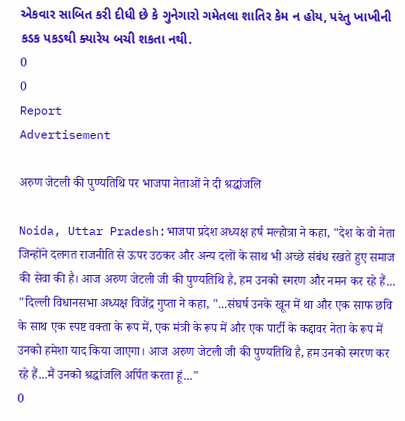એકવાર સાબિત કરી દીધી છે કે ગુનેગારો ગમેતલા શાતિર કેમ ન હોય, પરંતુ ખાખીની કડક પકડથી ક્યારેય બચી શકતા નથી.
0
0
Report
Advertisement

अरुण जेटली की पुण्यतिथि पर भाजपा नेताओं ने दी श्रद्धांजलि

Noida, Uttar Pradesh:भाजपा प्रदेश अध्यक्ष हर्ष मल्होत्रा ने कहा, "देश के वो नेता जिन्होंने दलगत राजनीति से ऊपर उठकर और अन्य दलों के साथ भी अच्छे संबंध रखते हुए समाज की सेवा की है। आज अरुण जेटली जी की पुण्यतिथि है, हम उनको स्मरण और नमन कर रहे हैं... "दिल्ली विधानसभा अध्यक्ष विजेंद्र गुप्ता ने कहा, "...संघर्ष उनके खून में था और एक साफ छवि के साथ एक स्पष्ट वक्ता के रूप में, एक मंत्री के रूप में और एक पार्टी के कद्दावर नेता के रूप में उनको हमेशा याद किया जाएगा। आज अरुण जेटली जी की पुण्यतिथि है, हम उनको स्मरण कर रहे हैं...मैं उनको श्रद्धांजलि अर्पित करता हूं..."
0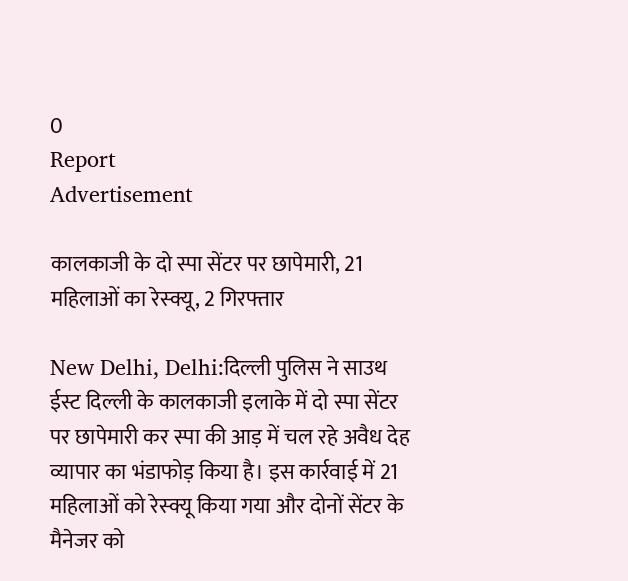0
Report
Advertisement

कालकाजी के दो स्पा सेंटर पर छापेमारी, 21 महिलाओं का रेस्क्यू, 2 गिरफ्तार

New Delhi, Delhi:दिल्ली पुलिस ने साउथ ईस्ट दिल्ली के कालकाजी इलाके में दो स्पा सेंटर पर छापेमारी कर स्पा की आड़ में चल रहे अवैध देह व्यापार का भंडाफोड़ किया है। इस कार्रवाई में 21 महिलाओं को रेस्क्यू किया गया और दोनों सेंटर के मैनेजर को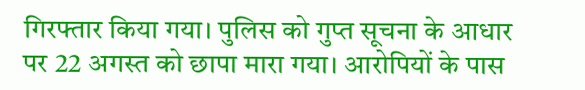गिरफ्तार किया गया। पुलिस को गुप्त सूचना के आधार पर 22 अगस्त को छापा मारा गया। आरोपियों के पास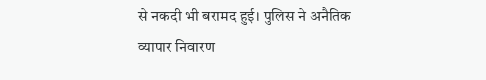से नकदी भी बरामद हुई। पुलिस ने अनैतिक व्यापार निवारण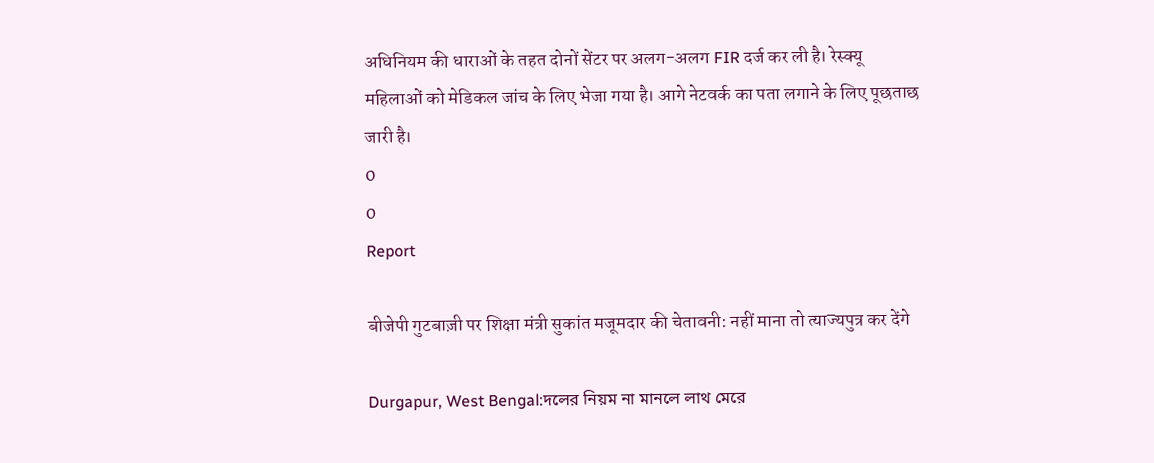अधिनियम की धाराओं के तहत दोनों सेंटर पर अलग-अलग FIR दर्ज कर ली है। रेस्क्यू महिलाओं को मेडिकल जांच के लिए भेजा गया है। आगे नेटवर्क का पता लगाने के लिए पूछताछ जारी है।
0
0
Report

बीजेपी गुटबाज़ी पर शिक्षा मंत्री सुकांत मजूमदार की चेतावनी: नहीं माना तो त्‍याज्यपुत्र कर देंगे

Durgapur, West Bengal:দলের নিয়ম না মানলে লাথ মেরে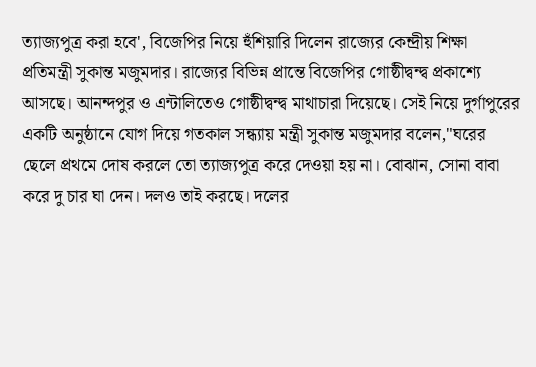ত্যাজ্যপুত্র করা হবে', বিজেপির নিয়ে হুঁশিয়ারি দিলেন রাজ্যের কেন্দ্রীয় শিক্ষা প্রতিমন্ত্রী সুকান্ত মজুমদার। রাজ্যের বিভিন্ন প্রান্তে বিজেপির গোষ্ঠীদ্বন্দ্ব প্রকাশ্যে আসছে। আনন্দপুর ও এন্টালিতেও গোষ্ঠীদ্বন্দ্ব মাথাচারা দিয়েছে। সেই নিয়ে দুর্গাপুরের একটি অনুষ্ঠানে যোগ দিয়ে গতকাল সন্ধ্যায় মন্ত্রী সুকান্ত মজুমদার বলেন,"ঘরের ছেলে প্রথমে দোষ করলে তো ত্যাজ্যপুত্র করে দেওয়া হয় না। বোঝান, সোনা বাবা করে দু চার ঘা দেন। দলও তাই করছে। দলের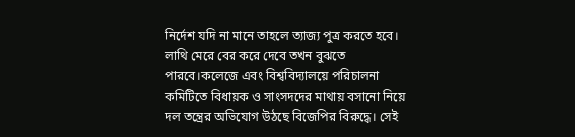নির্দেশ যদি না মানে তাহলে ত্যাজ্য পুত্র করতে হবে। লাথি মেরে বের করে দেবে তখন বুঝতে পারবে।কলেজে এবং বিশ্ববিদ্যালয়ে পরিচালনা কমিটিতে বিধায়ক ও সাংসদদের মাথায় বসানো নিয়ে দল তন্ত্রের অভিযোগ উঠছে বিজেপির বিরুদ্ধে। সেই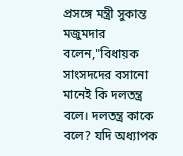প্রসঙ্গে মন্ত্রী সুকান্ত মজুমদার বলেন,"বিধায়ক সাংসদদের বসানো মানেই কি দলতন্ত্র বলে। দলতন্ত্র কাকে বলে? যদি অধ্যাপক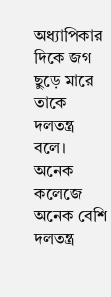অধ্যাপিকার দিকে জগ ছুড়ে মারে তাকে দলতন্ত্র বলে। অনেক কলেজে অনেক বেশি দলতন্ত্র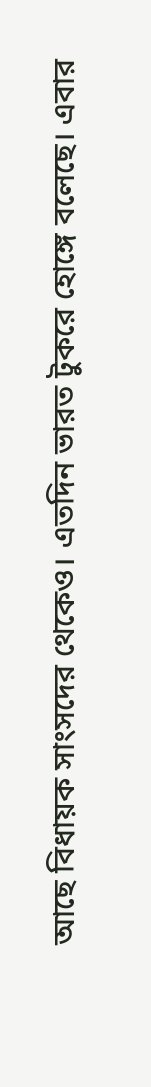আছে বিধায়ক সাংসদের থেকেও। এতদিন ভারত টুকরে হোঙ্গে বলেছে। এবার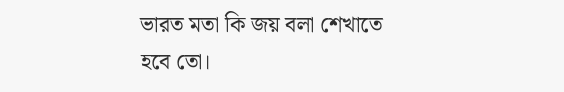ভারত মতা কি জয় বলা শেখাতে হবে তো।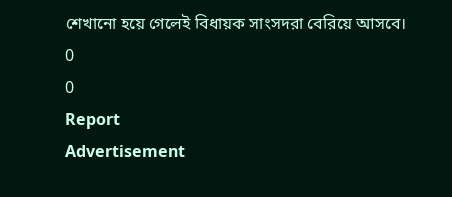শেখানো হয়ে গেলেই বিধায়ক সাংসদরা বেরিয়ে আসবে।
0
0
Report
Advertisement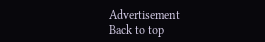Advertisement
Back to top